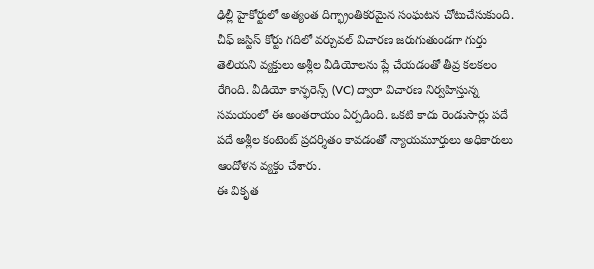ఢిల్లీ హైకోర్టులో అత్యంత దిగ్భ్రాంతికరమైన సంఘటన చోటుచేసుకుంది. చీఫ్ జస్టిస్ కోర్టు గదిలో వర్చువల్ విచారణ జరుగుతుండగా గుర్తు తెలియని వ్యక్తులు అశ్లీల వీడియోలను ప్లే చేయడంతో తీవ్ర కలకలం రేగింది. వీడియో కాన్ఫరెన్స్ (VC) ద్వారా విచారణ నిర్వహిస్తున్న సమయంలో ఈ అంతరాయం ఏర్పడింది. ఒకటి కాదు రెండుసార్లు పదే పదే అశ్లీల కంటెంట్ ప్రదర్శితం కావడంతో న్యాయమూర్తులు అధికారులు ఆందోళన వ్యక్తం చేశారు.
ఈ వికృత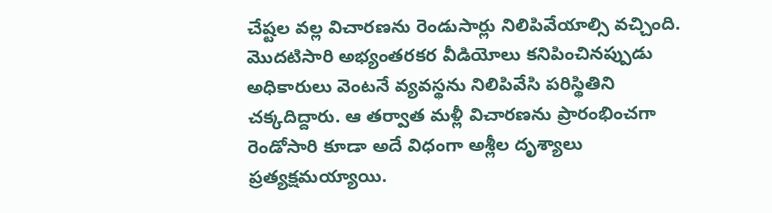చేష్టల వల్ల విచారణను రెండుసార్లు నిలిపివేయాల్సి వచ్చింది. మొదటిసారి అభ్యంతరకర వీడియోలు కనిపించినప్పుడు అధికారులు వెంటనే వ్యవస్థను నిలిపివేసి పరిస్థితిని చక్కదిద్దారు. ఆ తర్వాత మళ్లీ విచారణను ప్రారంభించగా రెండోసారి కూడా అదే విధంగా అశ్లీల దృశ్యాలు ప్రత్యక్షమయ్యాయి.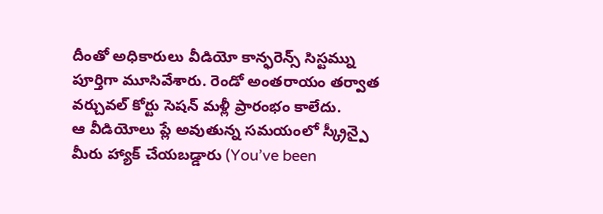దీంతో అధికారులు వీడియో కాన్ఫరెన్స్ సిస్టమ్ను పూర్తిగా మూసివేశారు. రెండో అంతరాయం తర్వాత వర్చువల్ కోర్టు సెషన్ మళ్లీ ప్రారంభం కాలేదు.
ఆ వీడియోలు ప్లే అవుతున్న సమయంలో స్క్రీన్పై మీరు హ్యాక్ చేయబడ్డారు (You’ve been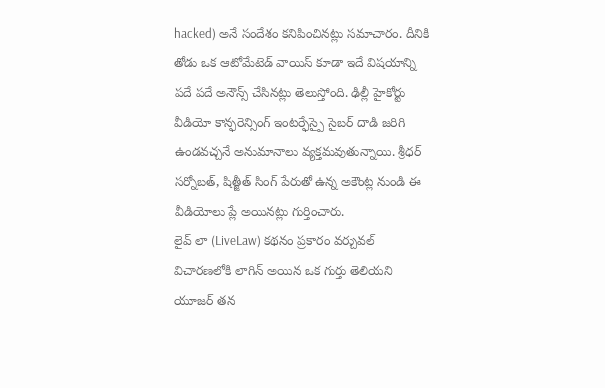hacked) అనే సందేశం కనిపించినట్లు సమాచారం. దీనికి తోడు ఒక ఆటోమేటెడ్ వాయిస్ కూడా ఇదే విషయాన్ని పదే పదే అనౌన్స్ చేసినట్లు తెలుస్తోంది. ఢిల్లీ హైకోర్టు వీడియో కాన్ఫరెన్సింగ్ ఇంటర్ఫేస్పై సైబర్ దాడి జరిగి ఉండవచ్చనే అనుమానాలు వ్యక్తమవుతున్నాయి. శ్రీధర్ సర్నోబత్, షిత్జీత్ సింగ్ పేరుతో ఉన్న అకౌంట్ల నుండి ఈ వీడియోలు ప్లే అయినట్లు గుర్తించారు.
లైవ్ లా (LiveLaw) కథనం ప్రకారం వర్చువల్ విచారణలోకి లాగిన్ అయిన ఒక గుర్తు తెలియని యూజర్ తన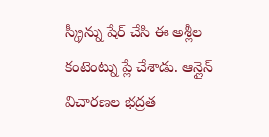స్క్రీన్ను షేర్ చేసి ఈ అశ్లీల కంటెంట్ను ప్లే చేశాడు. ఆన్లైన్ విచారణల భద్రత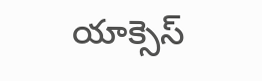యాక్సెస్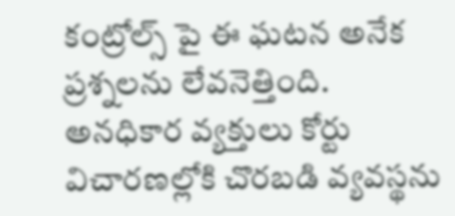కంట్రోల్స్ పై ఈ ఘటన అనేక ప్రశ్నలను లేవనెత్తింది. అనధికార వ్యక్తులు కోర్టు విచారణల్లోకి చొరబడి వ్యవస్థను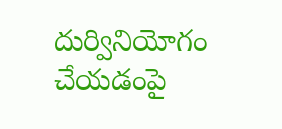దుర్వినియోగం చేయడంపై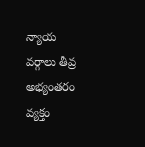న్యాయ వర్గాలు తీవ్ర అభ్యంతరం వ్యక్తం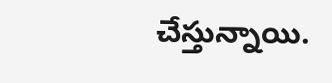చేస్తున్నాయి.